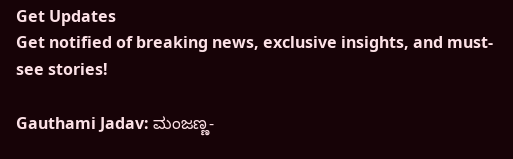Get Updates
Get notified of breaking news, exclusive insights, and must-see stories!

Gauthami Jadav: ಮಂಜಣ್ಣ-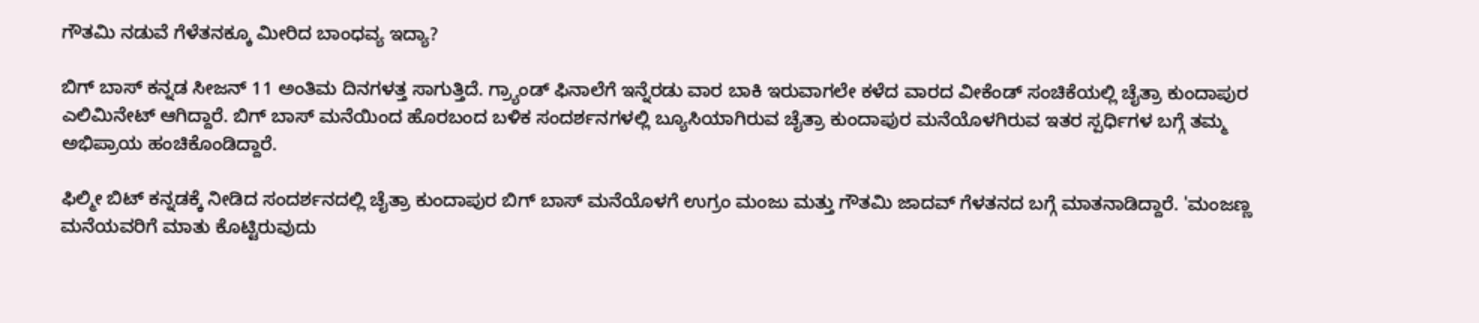ಗೌತಮಿ ನಡುವೆ ಗೆಳೆತನಕ್ಕೂ ಮೀರಿದ ಬಾಂಧವ್ಯ ಇದ್ಯಾ?

ಬಿಗ್ ಬಾಸ್ ಕನ್ನಡ ಸೀಜನ್‌ 11 ಅಂತಿಮ ದಿನಗಳತ್ತ ಸಾಗುತ್ತಿದೆ. ಗ್ರ್ಯಾಂಡ್‌ ಫಿನಾಲೆಗೆ ಇನ್ನೆರಡು ವಾರ ಬಾಕಿ ಇರುವಾಗಲೇ ಕಳೆದ ವಾರದ ವೀಕೆಂಡ್‌ ಸಂಚಿಕೆಯಲ್ಲಿ ಚೈತ್ರಾ ಕುಂದಾಪುರ ಎಲಿಮಿನೇಟ್ ಆಗಿದ್ದಾರೆ. ಬಿಗ್ ಬಾಸ್ ಮನೆಯಿಂದ ಹೊರಬಂದ ಬಳಿಕ ಸಂದರ್ಶನಗಳಲ್ಲಿ ಬ್ಯೂಸಿಯಾಗಿರುವ ಚೈತ್ರಾ ಕುಂದಾಪುರ ಮನೆಯೊಳಗಿರುವ ಇತರ ಸ್ಪರ್ಧಿಗಳ ಬಗ್ಗೆ ತಮ್ಮ ಅಭಿಪ್ರಾಯ ಹಂಚಿಕೊಂಡಿದ್ದಾರೆ.

ಫಿಲ್ಮೀ ಬಿಟ್‌ ಕನ್ನಡಕ್ಕೆ ನೀಡಿದ ಸಂದರ್ಶನದಲ್ಲಿ ಚೈತ್ರಾ ಕುಂದಾಪುರ ಬಿಗ್ ಬಾಸ್ ಮನೆಯೊಳಗೆ ಉಗ್ರಂ ಮಂಜು ಮತ್ತು ಗೌತಮಿ ಜಾದವ್‌ ಗೆಳತನದ ಬಗ್ಗೆ ಮಾತನಾಡಿದ್ದಾರೆ. 'ಮಂಜಣ್ಣ ಮನೆಯವರಿಗೆ ಮಾತು ಕೊಟ್ಟಿರುವುದು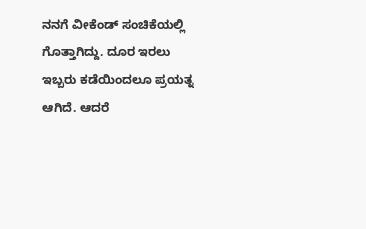ನನಗೆ ವೀಕೆಂಡ್‌ ಸಂಚಿಕೆಯಲ್ಲಿ ಗೊತ್ತಾಗಿದ್ದು. ದೂರ ಇರಲು ಇಬ್ಬರು ಕಡೆಯಿಂದಲೂ ಪ್ರಯತ್ನ ಆಗಿದೆ. ಆದರೆ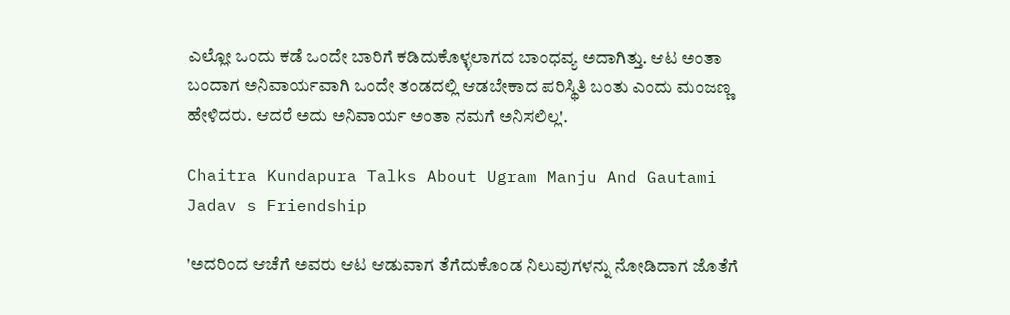ಎಲ್ಲೋ ಒಂದು ಕಡೆ ಒಂದೇ ಬಾರಿಗೆ ಕಡಿದುಕೊಳ್ಳಲಾಗದ ಬಾಂಧವ್ಯ ಅದಾಗಿತ್ತು. ಆಟ ಅಂತಾ ಬಂದಾಗ ಅನಿವಾರ್ಯವಾಗಿ ಒಂದೇ ತಂಡದಲ್ಲಿ ಆಡಬೇಕಾದ ಪರಿಸ್ಥಿತಿ ಬಂತು ಎಂದು ಮಂಜಣ್ಣ ಹೇಳಿದರು. ಆದರೆ ಅದು ಅನಿವಾರ್ಯ ಅಂತಾ ನಮಗೆ ಅನಿಸಲಿಲ್ಲ'.

Chaitra Kundapura Talks About Ugram Manju And Gautami Jadav s Friendship

'ಅದರಿಂದ ಆಚೆಗೆ ಅವರು ಆಟ ಆಡುವಾಗ ತೆಗೆದುಕೊಂಡ ನಿಲುವುಗಳನ್ನು ನೋಡಿದಾಗ ಜೊತೆಗೆ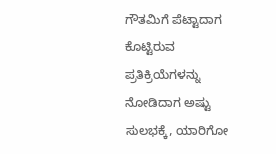ಗೌತಮಿಗೆ ಪೆಟ್ಟಾದಾಗ ಕೊಟ್ಟಿರುವ ಪ್ರತಿಕ್ರಿಯೆಗಳನ್ನು ನೋಡಿದಾಗ ಅಷ್ಟು ಸುಲಭಕ್ಕೆ, ಯಾರಿಗೋ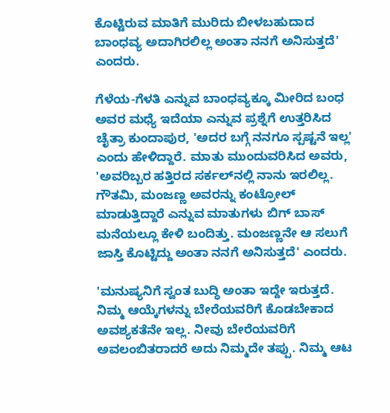ಕೊಟ್ಟಿರುವ ಮಾತಿಗೆ ಮುರಿದು ಬೀಳಬಹುದಾದ ಬಾಂಧವ್ಯ ಅದಾಗಿರಲಿಲ್ಲ ಅಂತಾ ನನಗೆ ಅನಿಸುತ್ತದೆ' ಎಂದರು.

ಗೆಳೆಯ-ಗೆಳತಿ ಎನ್ನುವ ಬಾಂಧವ್ಯಕ್ಕೂ ಮೀರಿದ ಬಂಧ ಅವರ ಮಧ್ಯೆ ಇದೆಯಾ ಎನ್ನುವ ಪ್ರಶ್ನೆಗೆ ಉತ್ತರಿಸಿದ ಚೈತ್ರಾ ಕುಂದಾಪುರ, 'ಅದರ ಬಗ್ಗೆ ನನಗೂ ಸ್ಪಷ್ಟನೆ ಇಲ್ಲ' ಎಂದು ಹೇಳಿದ್ದಾರೆ. ಮಾತು ಮುಂದುವರಿಸಿದ ಅವರು, 'ಅವರಿಬ್ಬರ ಹತ್ತಿರದ ಸರ್ಕಲ್‌ನಲ್ಲಿ ನಾನು ಇರಲಿಲ್ಲ. ಗೌತಮಿ, ಮಂಜಣ್ಣ ಅವರನ್ನು ಕಂಟ್ರೋಲ್‌ ಮಾಡುತ್ತಿದ್ದಾರೆ ಎನ್ನುವ ಮಾತುಗಳು ಬಿಗ್‌ ಬಾಸ್‌ ಮನೆಯಲ್ಲೂ ಕೇಳಿ ಬಂದಿತ್ತು. ಮಂಜಣ್ಣನೇ ಆ ಸಲುಗೆ ಜಾಸ್ತಿ ಕೊಟ್ಟಿದ್ದು ಅಂತಾ ನನಗೆ ಅನಿಸುತ್ತದೆ' ಎಂದರು.

'ಮನುಷ್ಯನಿಗೆ ಸ್ವಂತ ಬುದ್ಧಿ ಅಂತಾ ಇದ್ದೇ ಇರುತ್ತದೆ. ನಿಮ್ಮ ಆಯ್ಕೆಗಳನ್ನು ಬೇರೆಯವರಿಗೆ ಕೊಡಬೇಕಾದ ಅವಶ್ಯಕತೆನೇ ಇಲ್ಲ. ನೀವು ಬೇರೆಯವರಿಗೆ ಅವಲಂಬಿತರಾದರೆ ಅದು ನಿಮ್ಮದೇ ತಪ್ಪು. ನಿಮ್ಮ ಆಟ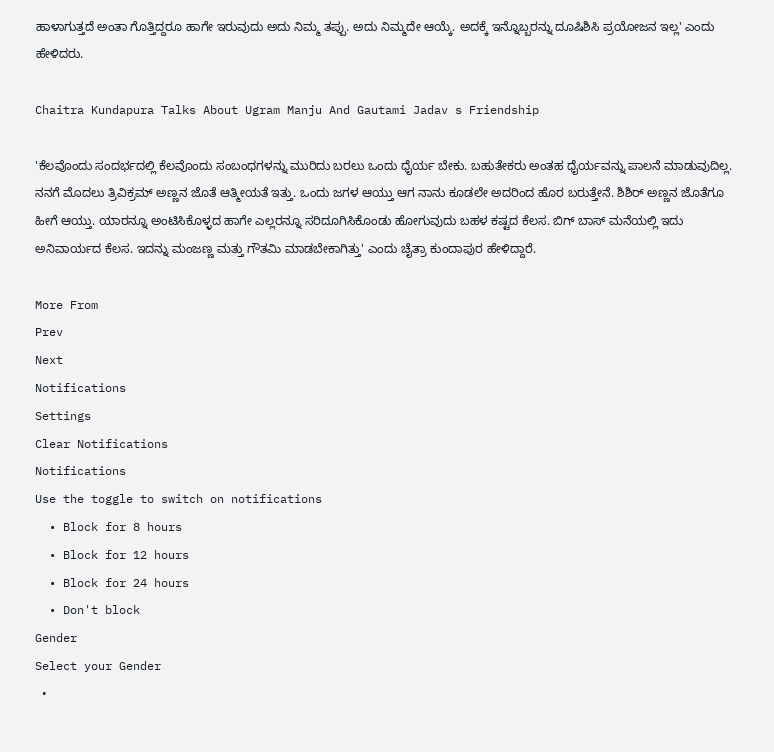ಹಾಳಾಗುತ್ತದೆ ಅಂತಾ ಗೊತ್ತಿದ್ದರೂ ಹಾಗೇ ಇರುವುದು ಅದು ನಿಮ್ಮ ತಪ್ಪು. ಅದು ನಿಮ್ಮದೇ ಆಯ್ಕೆ. ಅದಕ್ಕೆ ಇನ್ನೊಬ್ಬರನ್ನು ದೂಷಿಶಿಸಿ ಪ್ರಯೋಜನ ಇಲ್ಲ' ಎಂದು ಹೇಳಿದರು.

Chaitra Kundapura Talks About Ugram Manju And Gautami Jadav s Friendship

'ಕೆಲವೊಂದು ಸಂದರ್ಭದಲ್ಲಿ ಕೆಲವೊಂದು ಸಂಬಂಧಗಳನ್ನು ಮುರಿದು ಬರಲು ಒಂದು ಧೈರ್ಯ ಬೇಕು. ಬಹುತೇಕರು ಅಂತಹ ಧೈರ್ಯವನ್ನು ಪಾಲನೆ ಮಾಡುವುದಿಲ್ಲ. ನನಗೆ ಮೊದಲು ತ್ರಿವಿಕ್ರಮ್‌ ಅಣ್ಣನ ಜೊತೆ ಆತ್ಮೀಯತೆ ಇತ್ತು. ಒಂದು ಜಗಳ ಆಯ್ತು ಆಗ ನಾನು ಕೂಡಲೇ ಅದರಿಂದ ಹೊರ ಬರುತ್ತೇನೆ. ಶಿಶಿರ್‌ ಅಣ್ಣನ ಜೊತೆಗೂ ಹೀಗೆ ಆಯ್ತು. ಯಾರನ್ನೂ ಅಂಟಿಸಿಕೊಳ್ಳದ ಹಾಗೇ ಎಲ್ಲರನ್ನೂ ಸರಿದೂಗಿಸಿಕೊಂಡು ಹೋಗುವುದು ಬಹಳ ಕಷ್ಟದ ಕೆಲಸ. ಬಿಗ್‌ ಬಾಸ್‌ ಮನೆಯಲ್ಲಿ ಇದು ಅನಿವಾರ್ಯದ ಕೆಲಸ. ಇದನ್ನು ಮಂಜಣ್ಣ ಮತ್ತು ಗೌತಮಿ ಮಾಡಬೇಕಾಗಿತ್ತು' ಎಂದು ಚೈತ್ರಾ ಕುಂದಾಪುರ ಹೇಳಿದ್ದಾರೆ.

More From
Prev
Next
Notifications
Settings
Clear Notifications
Notifications
Use the toggle to switch on notifications
  • Block for 8 hours
  • Block for 12 hours
  • Block for 24 hours
  • Don't block
Gender
Select your Gender
  •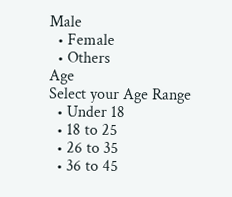Male
  • Female
  • Others
Age
Select your Age Range
  • Under 18
  • 18 to 25
  • 26 to 35
  • 36 to 45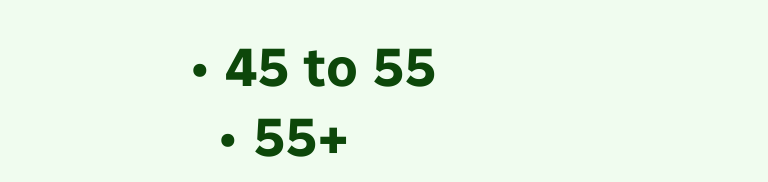• 45 to 55
  • 55+